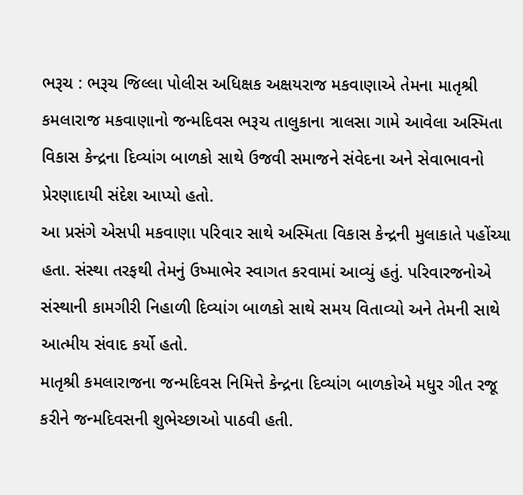ભરૂચ : ભરૂચ જિલ્લા પોલીસ અધિક્ષક અક્ષયરાજ મકવાણાએ તેમના માતૃશ્રી કમલારાજ મકવાણાનો જન્મદિવસ ભરૂચ તાલુકાના ત્રાલસા ગામે આવેલા અસ્મિતા વિકાસ કેન્દ્રના દિવ્યાંગ બાળકો સાથે ઉજવી સમાજને સંવેદના અને સેવાભાવનો પ્રેરણાદાયી સંદેશ આપ્યો હતો.
આ પ્રસંગે એસપી મકવાણા પરિવાર સાથે અસ્મિતા વિકાસ કેન્દ્રની મુલાકાતે પહોંચ્યા હતા. સંસ્થા તરફથી તેમનું ઉષ્માભેર સ્વાગત કરવામાં આવ્યું હતું. પરિવારજનોએ સંસ્થાની કામગીરી નિહાળી દિવ્યાંગ બાળકો સાથે સમય વિતાવ્યો અને તેમની સાથે આત્મીય સંવાદ કર્યો હતો.
માતૃશ્રી કમલારાજના જન્મદિવસ નિમિત્તે કેન્દ્રના દિવ્યાંગ બાળકોએ મધુર ગીત રજૂ કરીને જન્મદિવસની શુભેચ્છાઓ પાઠવી હતી.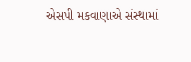એસપી મકવાણાએ સંસ્થામાં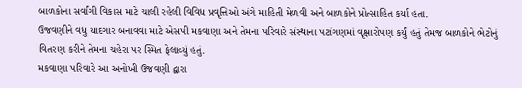બાળકોના સર્વાંગી વિકાસ માટે ચાલી રહેલી વિવિધ પ્રવૃત્તિઓ અંગે માહિતી મેળવી અને બાળકોને પ્રોત્સાહિત કર્યા હતા.
ઉજવણીને વધુ યાદગાર બનાવવા માટે એસપી મકવાણા અને તેમના પરિવારે સંસ્થાના પટાંગણમાં વૃક્ષારોપણ કર્યું હતું તેમજ બાળકોને ભેટોનું વિતરણ કરીને તેમના ચહેરા પર સ્મિત ફેલાવ્યું હતું.
મકવાણા પરિવારે આ અનોખી ઉજવણી દ્વારા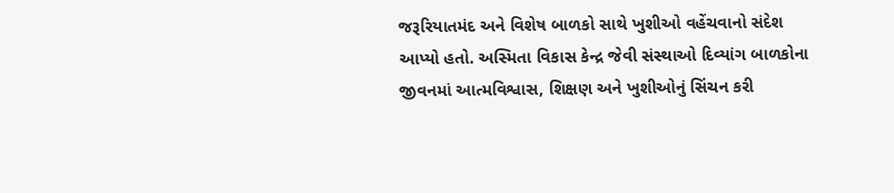જરૂરિયાતમંદ અને વિશેષ બાળકો સાથે ખુશીઓ વહેંચવાનો સંદેશ આપ્યો હતો. અસ્મિતા વિકાસ કેન્દ્ર જેવી સંસ્થાઓ દિવ્યાંગ બાળકોના જીવનમાં આત્મવિશ્વાસ, શિક્ષણ અને ખુશીઓનું સિંચન કરી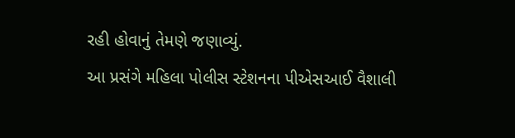રહી હોવાનું તેમણે જણાવ્યું.
આ પ્રસંગે મહિલા પોલીસ સ્ટેશનના પીએસઆઈ વૈશાલી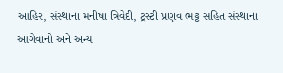આહિર, સંસ્થાના મનીષા ત્રિવેદી, ટ્રસ્ટી પ્રણવ ભટ્ટ સહિત સંસ્થાના આગેવાનો અને અન્ય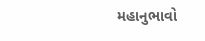મહાનુભાવો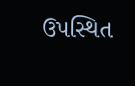ઉપસ્થિત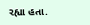રહ્યા હતા.